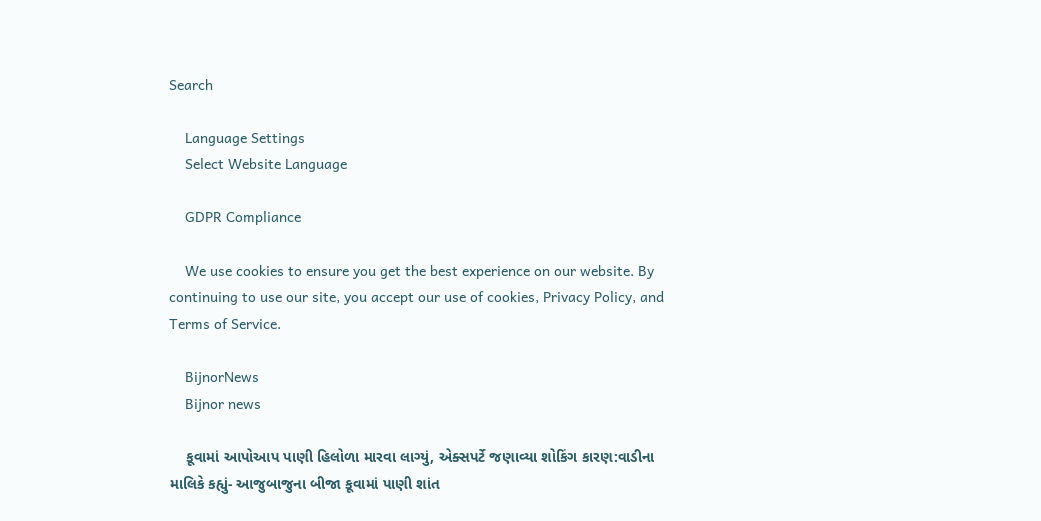Search

    Language Settings
    Select Website Language

    GDPR Compliance

    We use cookies to ensure you get the best experience on our website. By continuing to use our site, you accept our use of cookies, Privacy Policy, and Terms of Service.

    BijnorNews
    Bijnor news

    કૂવામાં આપોઆપ પાણી હિલોળા મારવા લાગ્યું, એક્સપર્ટે જણાવ્યા શોકિંગ કારણ:વાડીના માલિકે કહ્યું- આજુબાજુના બીજા કૂવામાં પાણી શાંત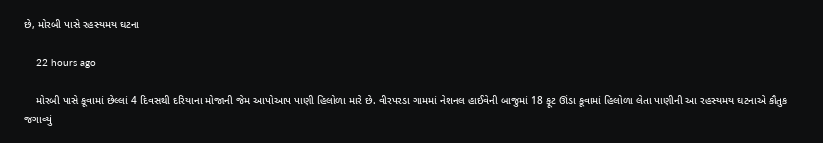છે, મોરબી પાસે રહસ્યમય ઘટના

    22 hours ago

    મોરબી પાસે કૂવામાં છેલ્લાં 4 દિવસથી દરિયાના મોજાની જેમ આપોઆપ પાણી હિલોળા મારે છે. વીરપરડા ગામમાં નેશનલ હાઈવેની બાજુમાં 18 ફૂટ ઊંડા કૂવામાં હિલોળા લેતા પાણીની આ રહસ્યમય ઘટનાએ કૌતુક જગાવ્યું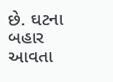છે. ઘટના બહાર આવતા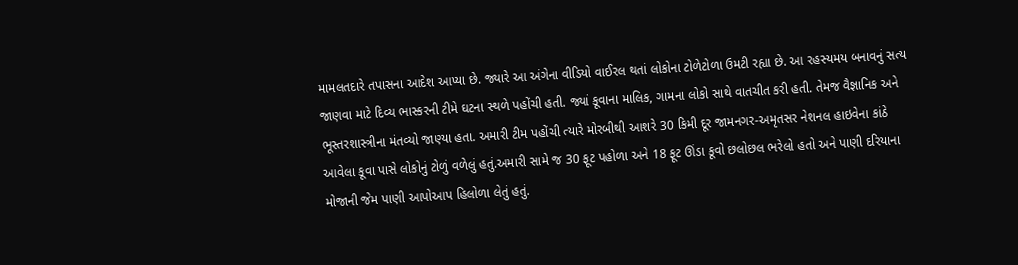મામલતદારે તપાસના આદેશ આપ્યા છે. જ્યારે આ અંગેના વીડિયો વાઈરલ થતાં લોકોના ટોળેટોળા ઉમટી રહ્યા છે. આ રહસ્યમય બનાવનું સત્ય જાણવા માટે દિવ્ય ભાસ્કરની ટીમે ઘટના સ્થળે પહોંચી હતી. જ્યાં કૂવાના માલિક, ગામના લોકો સાથે વાતચીત કરી હતી. તેમજ વૈજ્ઞાનિક અને ભૂસ્તરશાસ્ત્રીના મંતવ્યો જાણ્યા હતા. અમારી ટીમ પહોંચી ત્યારે મોરબીથી આશરે 30 કિમી દૂર જામનગર-અમૃતસર નેશનલ હાઇવેના કાંઠે આવેલા કૂવા પાસે લોકોનું ટોળું વળેલું હતું.અમારી સામે જ 30 ફૂટ પહોળા અને 18 ફૂટ ઊંડા કૂવો છલોછલ ભરેલો હતો અને પાણી દરિયાના મોજાની જેમ પાણી આપોઆપ હિલોળા લેતું હતું.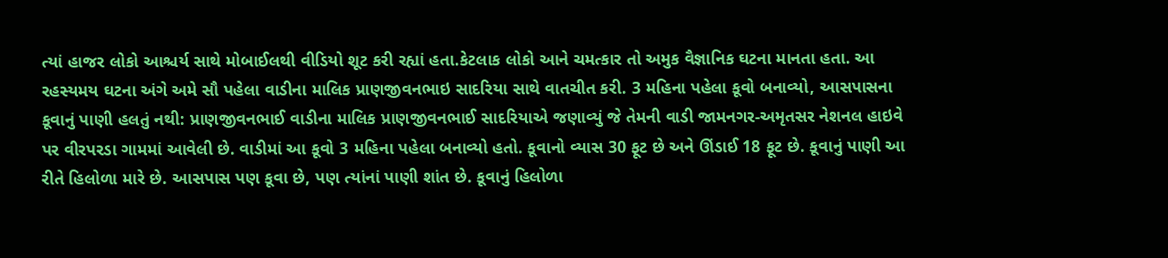ત્યાં હાજર લોકો આશ્ચર્ય સાથે મોબાઈલથી વીડિયો શૂટ કરી રહ્યાં હતા.કેટલાક લોકો આને ચમત્કાર તો અમુક વૈજ્ઞાનિક ઘટના માનતા હતા. આ રહસ્યમય ઘટના અંગે અમે સૌ પહેલા વાડીના માલિક પ્રાણજીવનભાઇ સાદરિયા સાથે વાતચીત કરી. 3 મહિના પહેલા કૂવો બનાવ્યો, આસપાસના કૂવાનું પાણી હલતું નથી: પ્રાણજીવનભાઈ વાડીના માલિક પ્રાણજીવનભાઈ સાદરિયાએ જણાવ્યું જે તેમની વાડી જામનગર-અમૃતસર નેશનલ હાઇવે પર વીરપરડા ગામમાં આવેલી છે. વાડીમાં આ કૂવો 3 મહિના પહેલા બનાવ્યો હતો. કૂવાનો વ્યાસ 30 ફૂટ છે અને ઊંડાઈ 18 ફૂટ છે. કૂવાનું પાણી આ રીતે હિલોળા મારે છે. આસપાસ પણ કૂવા છે, પણ ત્યાંનાં પાણી શાંત છે. કૂવાનું હિલોળા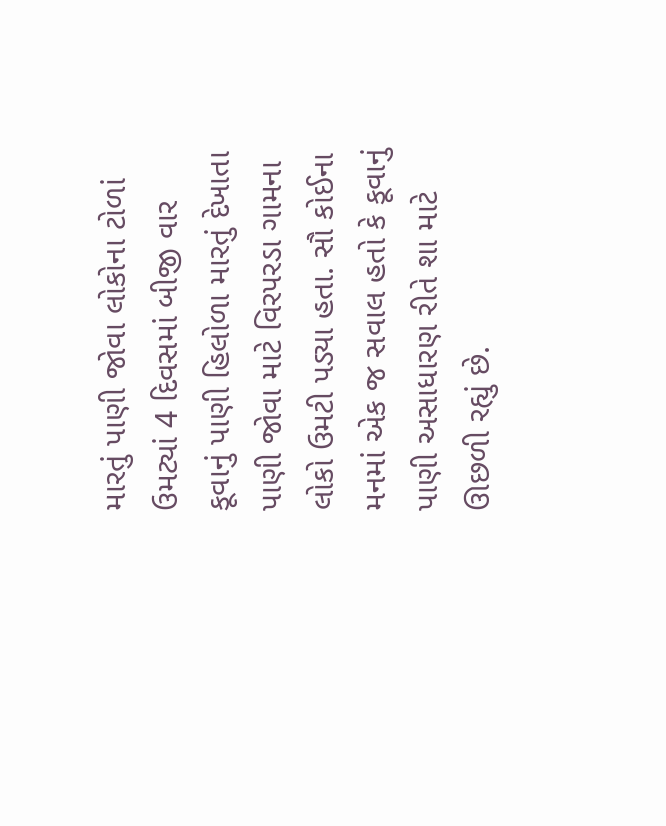મારતું પાણી જોવા લોકોના ટોળાં ઉમટ્યાં 4 દિવસમાં બીજી વાર કૂવાનું પાણી હિલોળા મારતું દેખાતા પાણી જોવા માટે વિરપરડા ગામના લોકો ઉમટી પડ્યા હતા. સૌ કોઈના મનમાં એક જ સવાલ હતો કે કૂવાનું પાણી અસાધારણ રીતે શા માટે ઊછળી રહ્યું છે.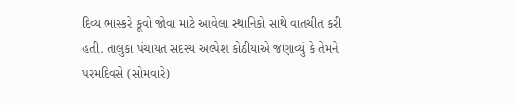દિવ્ય ભાસ્કરે કૂવો જોવા માટે આવેલા સ્થાનિકો સાથે વાતચીત કરી હતી. તાલુકા પંચાયત સદસ્ય અલ્પેશ કોઠીયાએ જણાવ્યું કે તેમને પરમદિવસે (સોમવારે)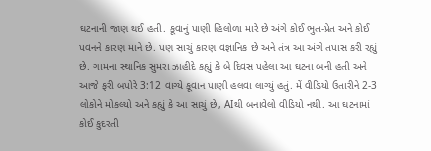ઘટનાની જાણ થઈ હતી. કૂવાનું પાણી હિલોળા મારે છે અંગે કોઈ ભુત-પ્રેત અને કોઈ પવનને કારણ માને છે. પણ સાચું કારણ વજ્ઞાનિક છે અને તંત્ર આ અંગે તપાસ કરી રહ્યું છે. ગામના સ્થાનિક સુમરા ઝાહીદે કહ્યું કે બે દિવસ પહેલા આ ઘટના બની હતી અને આજે ફરી બપોરે 3:12 વાગ્યે કૂવાન પાણી હલવા લાગ્યું હતું. મેં વીડિયો ઉતારીને 2-3 લોકોને મોકલ્યો અને કહ્યું કે આ સાચું છે, AIથી બનાવેલો વીડિયો નથી. આ ઘટનામાં કોઈ કુદરતી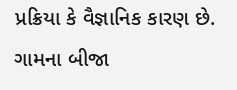પ્રક્રિયા કે વૈજ્ઞાનિક કારણ છે. ગામના બીજા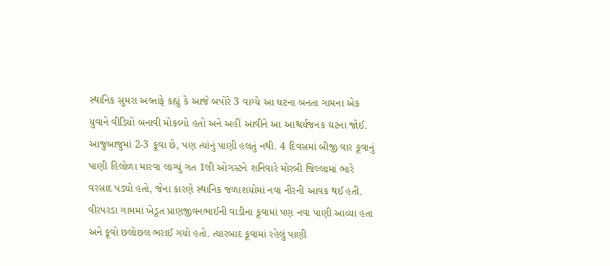સ્થાનિક સુમરા અલ્તાફે કહ્યું કે આજે બપોરે 3 વાગ્યે આ ઘટના બનતા ગામના એક યુવાને વીડિયો બનાવી મોકલ્યો હતો અને અહીં આવીને આ આશ્ચર્યજનક ઘટના જોઈ. આજુબાજુમાં 2-3 કૂવા છે, પણ ત્યાંનું પાણી હલતું નથી. 4 દિવસમાં બીજી વાર કૂવાનું પાણી હિલોળા મારવા લાગ્યું ગત 1લી ઓગસ્ટને શનિવારે મોરબી જિલ્લામાં ભારે વરસાદ પડ્યો હતો, જેના કારણે સ્થાનિક જળાશયોમાં નવા નીરની આવક થઈ હતી. વીરપરડા ગામમાં ખેડૂત પ્રાણજીવનભાઈની વાડીના કૂવામાં પણ નવા પાણી આવ્યા હતા અને કૂવો છલોછલ ભરાઈ ગયો હતો. ત્યારબાદ કૂવામાં રહેલું પાણી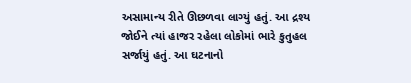અસામાન્ય રીતે ઊછળવા લાગ્યું હતું. આ દ્રશ્ય જોઈને ત્યાં હાજર રહેલા લોકોમાં ભારે કુતુહલ સર્જાયું હતું. આ ઘટનાનો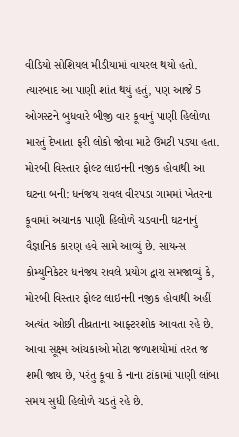વીડિયો સોશિયલ મીડીયામાં વાયરલ થયો હતો. ત્યારબાદ આ પાણી શાંત થયું હતું, પણ આજે 5 ઓગસ્ટને બુધવારે બીજી વાર કૂવાનું પાણી હિલોળા મારતું દેખાતા ફરી લોકો જોવા માટે ઉમટી પડ્યા હતા. મોરબી વિસ્તાર ફોલ્ટ લાઇનની નજીક હોવાથી આ ઘટના બની: ધનંજય રાવલ વીરપડા ગામમાં ખેતરના કૂવામાં અચાનક પાણી હિલોળે ચડવાની ઘટનાનું વૈજ્ઞાનિક કારણ હવે સામે આવ્યું છે. સાયન્સ કોમ્યુનિકેટર ધનંજય રાવલે પ્રયોગ દ્વારા સમજાવ્યું કે, મોરબી વિસ્તાર ફોલ્ટ લાઇનની નજીક હોવાથી અહીં અત્યંત ઓછી તીવ્રતાના આફ્ટરશોક આવતા રહે છે. આવા સૂક્ષ્મ આંચકાઓ મોટા જળાશયોમાં તરત જ શમી જાય છે, પરંતુ કૂવા કે નાના ટાંકામાં પાણી લાંબા સમય સુધી હિલોળે ચડતું રહે છે.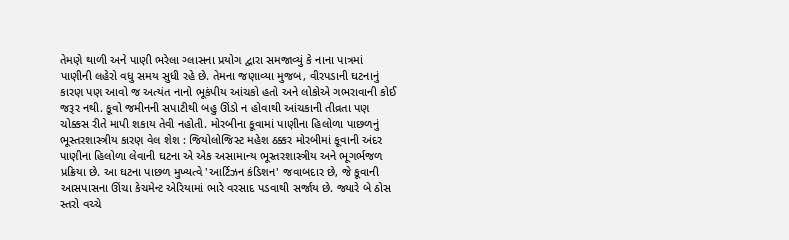તેમણે થાળી અને પાણી ભરેલા ગ્લાસના પ્રયોગ દ્વારા સમજાવ્યું કે નાના પાત્રમાં પાણીની લહેરો વધુ સમય સુધી રહે છે. તેમના જણાવ્યા મુજબ, વીરપડાની ઘટનાનું કારણ પણ આવો જ અત્યંત નાનો ભૂકંપીય આંચકો હતો અને લોકોએ ગભરાવાની કોઈ જરૂર નથી. કૂવો જમીનની સપાટીથી બહુ ઊંડો ન હોવાથી આંચકાની તીવ્રતા પણ ચોક્કસ રીતે માપી શકાય તેવી નહોતી. મોરબીના કૂવામાં પાણીના હિલોળા પાછળનું ભૂસ્તરશાસ્ત્રીય કારણ વેલ શેશ : જિયોલોજિસ્ટ મહેશ ઠક્કર મોરબીમાં કૂવાની અંદર પાણીના હિલોળા લેવાની ઘટના એ એક અસામાન્ય ભૂસ્તરશાસ્ત્રીય અને ભૂગર્ભજળ પ્રક્રિયા છે. આ ઘટના પાછળ મુખ્યત્વે 'આર્ટિઝન કંડિશન' જવાબદાર છે, જે કૂવાની આસપાસના ઊંચા કેચમેન્ટ એરિયામાં ભારે વરસાદ પડવાથી સર્જાય છે. જ્યારે બે ઠોસ સ્તરો વચ્ચે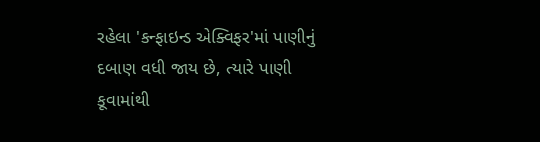રહેલા 'કન્ફાઇન્ડ એક્વિફર'માં પાણીનું દબાણ વધી જાય છે, ત્યારે પાણી કૂવામાંથી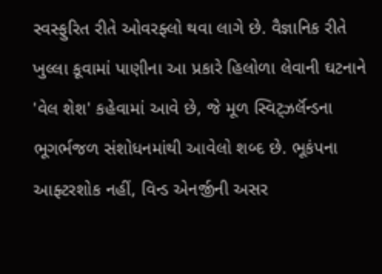સ્વસ્ફુરિત રીતે ઓવરફ્લો થવા લાગે છે. વૈજ્ઞાનિક રીતે ખુલ્લા કૂવામાં પાણીના આ પ્રકારે હિલોળા લેવાની ઘટનાને 'વેલ શેશ' કહેવામાં આવે છે, જે મૂળ સ્વિટ્ઝર્લૅન્ડના ભૂગર્ભજળ સંશોધનમાંથી આવેલો શબ્દ છે. ભૂકંપના આફ્ટરશોક નહીં, વિન્ડ એનર્જીની અસર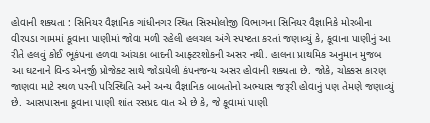હોવાની શક્યતા : સિનિયર વૈજ્ઞાનિક ગાંધીનગર સ્થિત સિસ્મોલોજી વિભાગના સિનિયર વૈજ્ઞાનિકે મોરબીના વીરપડા ગામમાં કૂવાના પાણીમાં જોવા મળી રહેલી હલચલ અંગે સ્પષ્ટતા કરતાં જણાવ્યું કે, કૂવાના પાણીનું આ રીતે હલવું કોઈ ભૂકંપના હળવા આંચકા બાદની આફ્ટરશોકની અસર નથી. હાલના પ્રાથમિક અનુમાન મુજબ આ ઘટનાને વિન્ડ એનર્જી પ્રોજેક્ટ સાથે જોડાયેલી કંપનજન્ય અસર હોવાની શક્યતા છે. જોકે, ચોક્કસ કારણ જાણવા માટે સ્થળ પરની પરિસ્થિતિ અને અન્ય વૈજ્ઞાનિક બાબતોનો અભ્યાસ જરૂરી હોવાનું પણ તેમણે જણાવ્યું છે. આસપાસના કૂવાના પાણી શાંત રસપ્રદ વાત એ છે કે, જે કૂવામાં પાણી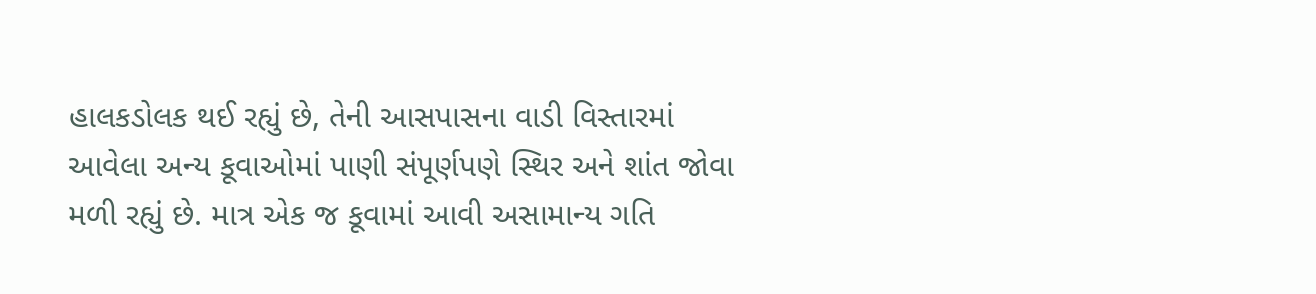હાલકડોલક થઈ રહ્યું છે, તેની આસપાસના વાડી વિસ્તારમાં આવેલા અન્ય કૂવાઓમાં પાણી સંપૂર્ણપણે સ્થિર અને શાંત જોવા મળી રહ્યું છે. માત્ર એક જ કૂવામાં આવી અસામાન્ય ગતિ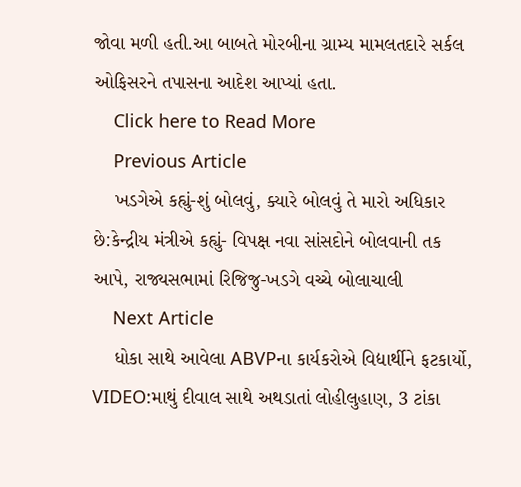જોવા મળી હતી.આ બાબતે મોરબીના ગ્રામ્ય મામલતદારે સર્કલ ઓફિસરને તપાસના આદેશ આપ્યાં હતા.
    Click here to Read More
    Previous Article
    ખડગેએ કહ્યું-શું બોલવું, ક્યારે બોલવું તે મારો અધિકાર છે:કેન્દ્રીય મંત્રીએ કહ્યું- વિપક્ષ નવા સાંસદોને બોલવાની તક આપે, રાજ્યસભામાં રિજિજુ-ખડગે વચ્ચે બોલાચાલી
    Next Article
    ધોકા સાથે આવેલા ABVPના કાર્યકરોએ વિદ્યાર્થીને ફટકાર્યો, VIDEO:માથું દીવાલ સાથે અથડાતાં લોહીલુહાણ, 3 ટાંકા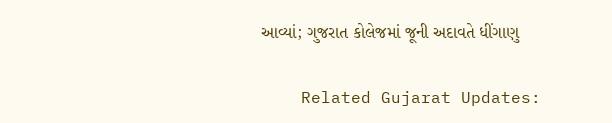આવ્યાં; ગુજરાત કોલેજમાં જૂની અદાવતે ધીંગાણુ

    Related Gujarat Updates: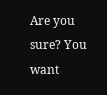Are you sure? You want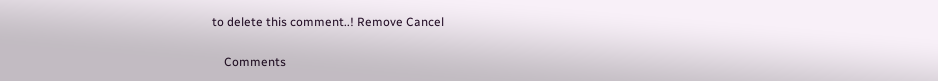to delete this comment..! Remove Cancel

    Comments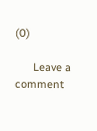(0)

      Leave a comment